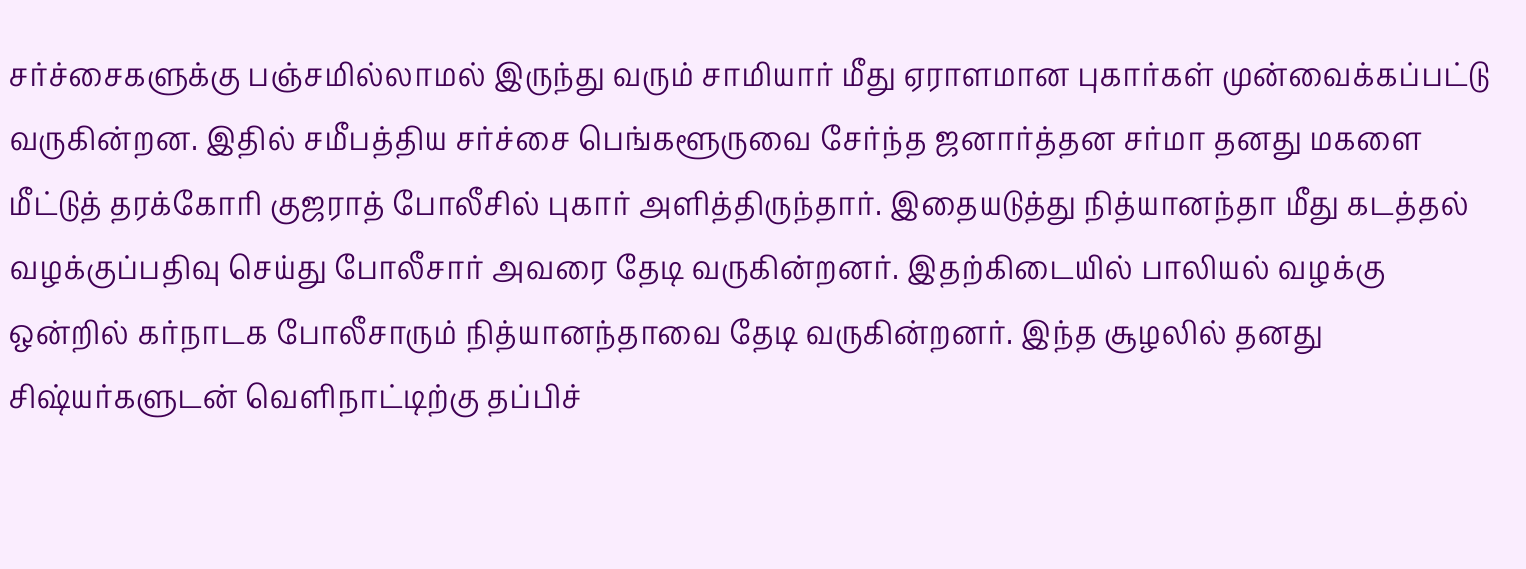சர்ச்சைகளுக்கு பஞ்சமில்லாமல் இருந்து வரும் சாமியார் மீது ஏராளமான புகார்கள் முன்வைக்கப்பட்டு வருகின்றன. இதில் சமீபத்திய சர்ச்சை பெங்களூருவை சேர்ந்த ஜனார்த்தன சர்மா தனது மகளை மீட்டுத் தரக்கோரி குஜராத் போலீசில் புகார் அளித்திருந்தார். இதையடுத்து நித்யானந்தா மீது கடத்தல் வழக்குப்பதிவு செய்து போலீசார் அவரை தேடி வருகின்றனர். இதற்கிடையில் பாலியல் வழக்கு ஒன்றில் கர்நாடக போலீசாரும் நித்யானந்தாவை தேடி வருகின்றனர். இந்த சூழலில் தனது சிஷ்யர்களுடன் வெளிநாட்டிற்கு தப்பிச்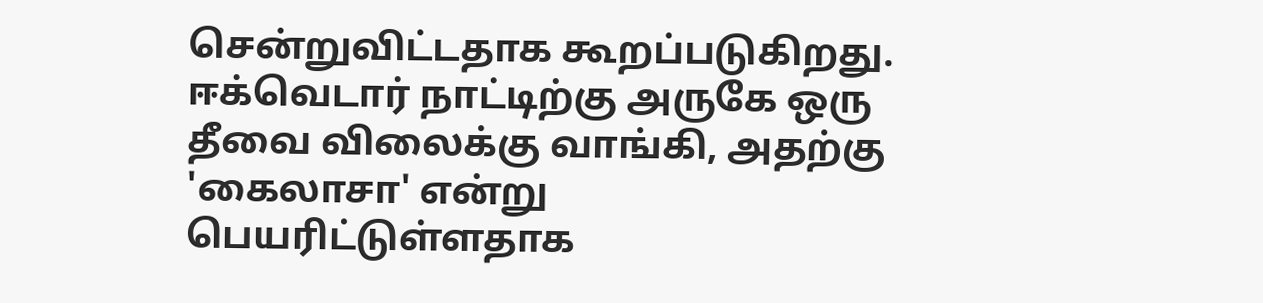சென்றுவிட்டதாக கூறப்படுகிறது. ஈக்வெடார் நாட்டிற்கு அருகே ஒரு தீவை விலைக்கு வாங்கி, அதற்கு 'கைலாசா' என்று பெயரிட்டுள்ளதாக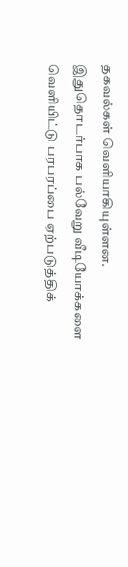தகவல்கள் வெளியாகியுள்ளன. இதுதொடர்பாக பல்வேறு வீடியோக்களை வெளியிட்டு பரபரப்பை ஏற்படுத்திக்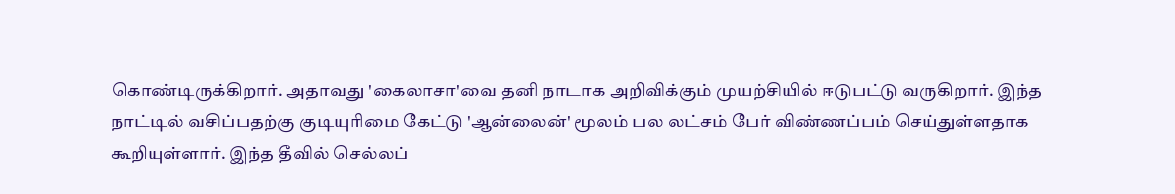கொண்டிருக்கிறார். அதாவது 'கைலாசா'வை தனி நாடாக அறிவிக்கும் முயற்சியில் ஈடுபட்டு வருகிறார். இந்த நாட்டில் வசிப்பதற்கு குடியுரிமை கேட்டு 'ஆன்லைன்' மூலம் பல லட்சம் பேர் விண்ணப்பம் செய்துள்ளதாக கூறியுள்ளார். இந்த தீவில் செல்லப்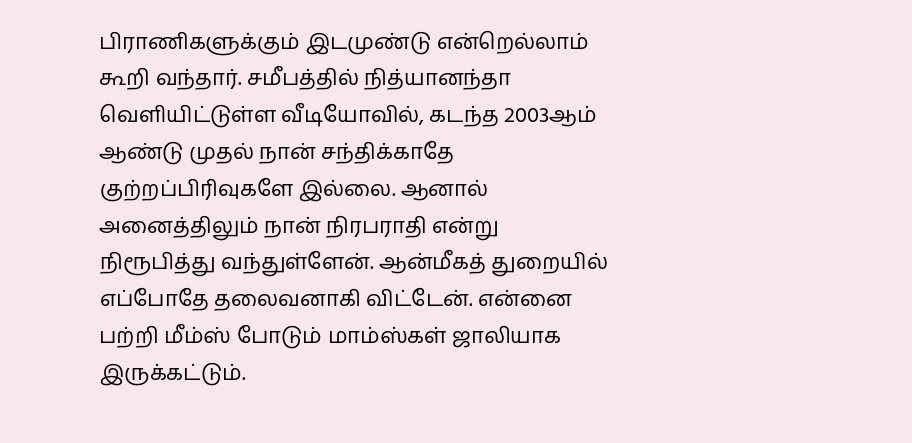பிராணிகளுக்கும் இடமுண்டு என்றெல்லாம் கூறி வந்தார். சமீபத்தில் நித்யானந்தா வெளியிட்டுள்ள வீடியோவில், கடந்த 2003ஆம் ஆண்டு முதல் நான் சந்திக்காதே குற்றப்பிரிவுகளே இல்லை. ஆனால் அனைத்திலும் நான் நிரபராதி என்று நிரூபித்து வந்துள்ளேன். ஆன்மீகத் துறையில் எப்போதே தலைவனாகி விட்டேன். என்னை பற்றி மீம்ஸ் போடும் மாம்ஸ்கள் ஜாலியாக இருக்கட்டும்.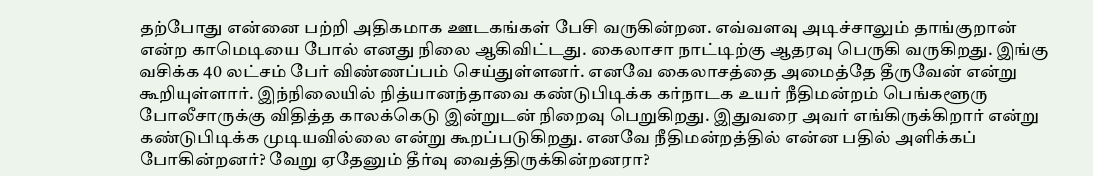தற்போது என்னை பற்றி அதிகமாக ஊடகங்கள் பேசி வருகின்றன. எவ்வளவு அடிச்சாலும் தாங்குறான் என்ற காமெடியை போல் எனது நிலை ஆகிவிட்டது. கைலாசா நாட்டிற்கு ஆதரவு பெருகி வருகிறது. இங்கு வசிக்க 40 லட்சம் பேர் விண்ணப்பம் செய்துள்ளனர். எனவே கைலாசத்தை அமைத்தே தீருவேன் என்று கூறியுள்ளார். இந்நிலையில் நித்யானந்தாவை கண்டுபிடிக்க கர்நாடக உயர் நீதிமன்றம் பெங்களூரு போலீசாருக்கு விதித்த காலக்கெடு இன்றுடன் நிறைவு பெறுகிறது. இதுவரை அவர் எங்கிருக்கிறார் என்று கண்டுபிடிக்க முடியவில்லை என்று கூறப்படுகிறது. எனவே நீதிமன்றத்தில் என்ன பதில் அளிக்கப் போகின்றனர்? வேறு ஏதேனும் தீர்வு வைத்திருக்கின்றனரா?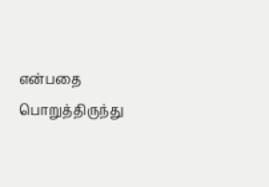என்பதை பொறுத்திருந்து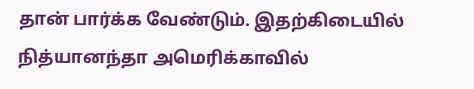தான் பார்க்க வேண்டும். இதற்கிடையில் நித்யானந்தா அமெரிக்காவில்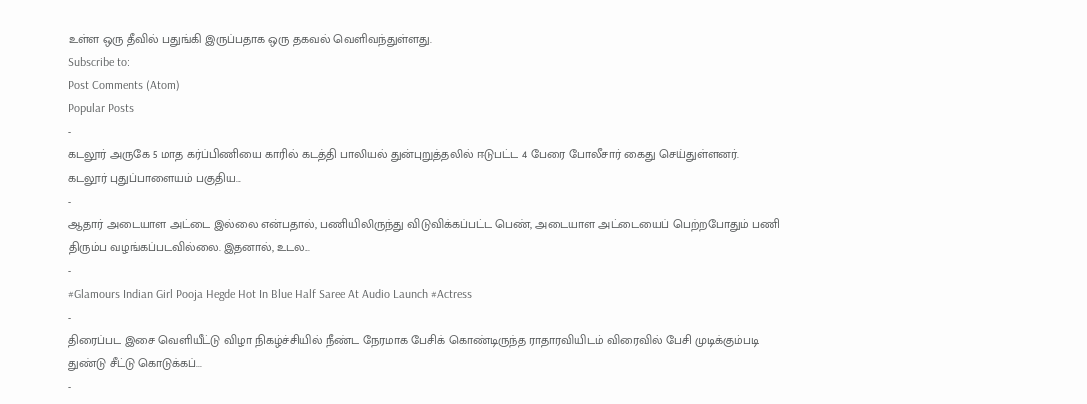உள்ள ஒரு தீவில் பதுங்கி இருப்பதாக ஒரு தகவல் வெளிவந்துள்ளது.
Subscribe to:
Post Comments (Atom)
Popular Posts
-
கடலூர் அருகே 5 மாத கர்ப்பிணியை காரில் கடத்தி பாலியல் துன்புறுத்தலில் ஈடுபட்ட 4 பேரை போலீசார் கைது செய்துள்ளனர். கடலூர் புதுப்பாளையம் பகுதிய...
-
ஆதார் அடையாள அட்டை இல்லை என்பதால், பணியிலிருந்து விடுவிக்கப்பட்ட பெண், அடையாள அட்டையைப் பெற்றபோதும் பணி திரும்ப வழங்கப்படவில்லை. இதனால், உடல...
-
#Glamours Indian Girl Pooja Hegde Hot In Blue Half Saree At Audio Launch #Actress
-
திரைப்பட இசை வெளியீட்டு விழா நிகழ்ச்சியில் நீண்ட நேரமாக பேசிக் கொண்டிருந்த ராதாரவியிடம் விரைவில் பேசி முடிக்கும்படி துண்டு சீட்டு கொடுக்கப்...
-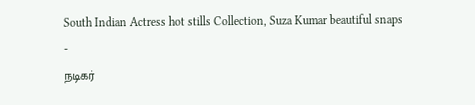South Indian Actress hot stills Collection, Suza Kumar beautiful snaps
-
நடிகர்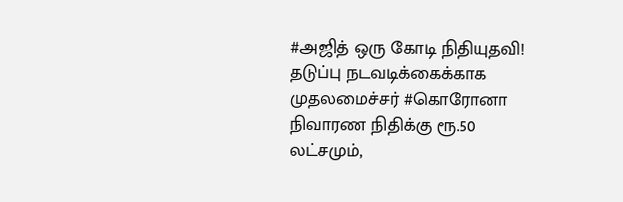#அஜித் ஒரு கோடி நிதியுதவி! தடுப்பு நடவடிக்கைக்காக முதலமைச்சர் #கொரோனா நிவாரண நிதிக்கு ரூ.50 லட்சமும்,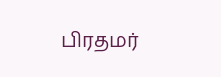பிரதமர்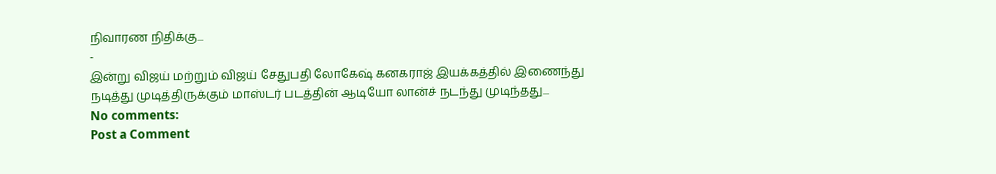நிவாரண நிதிக்கு...
-
இன்று விஜய் மற்றும் விஜய் சேதுபதி லோகேஷ் கனகராஜ் இயக்கத்தில் இணைந்து நடித்து முடித்திருக்கும் மாஸ்டர் படத்தின் ஆடியோ லான்ச் நடந்து முடிந்தது...
No comments:
Post a Comment